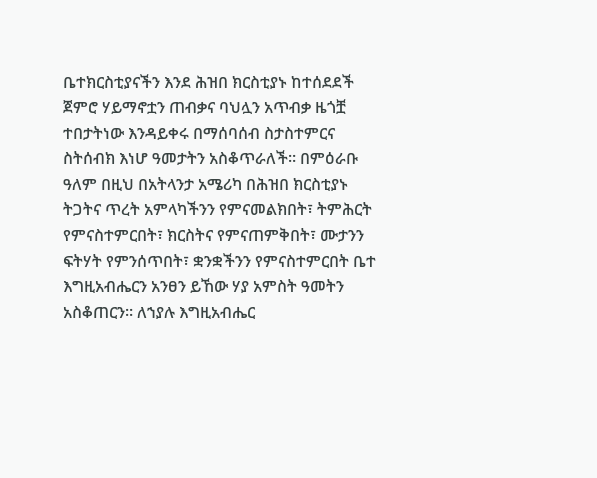ቤተክርስቲያናችን እንደ ሕዝበ ክርስቲያኑ ከተሰደደች ጀምሮ ሃይማኖቷን ጠብቃና ባህሏን አጥብቃ ዜጎቿ ተበታትነው እንዳይቀሩ በማሰባሰብ ስታስተምርና ስትሰብክ እነሆ ዓመታትን አስቆጥራለች። በምዕራቡ ዓለም በዚህ በአትላንታ አሜሪካ በሕዝበ ክርስቲያኑ ትጋትና ጥረት አምላካችንን የምናመልክበት፣ ትምሕርት የምናስተምርበት፣ ክርስትና የምናጠምቅበት፣ ሙታንን ፍትሃት የምንሰጥበት፣ ቋንቋችንን የምናስተምርበት ቤተ እግዚአብሔርን አንፀን ይኸው ሃያ አምስት ዓመትን አስቆጠርን። ለኀያሉ እግዚአብሔር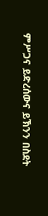ምሥጋና ይድረሰውና ይኽንን በስደት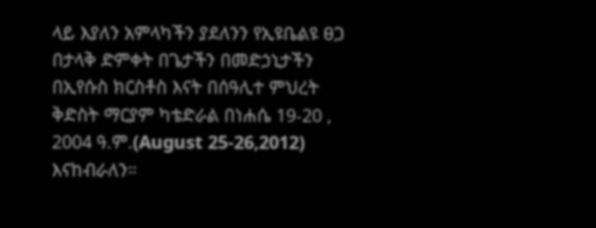ላይ እያለን አምላካችን ያደለንን የኢዩቤልዩ ፀጋ በታላቅ ድምቀት በጌታችን በመድኃኒታችን በኢየሱስ ክርስቶስ እናት በሰዓሊተ ምህረት ቅድስት ማርያም ካቴድራል በነሐሴ 19-20 , 2004 ዓ.ም.(August 25-26,2012) እናከብራለን።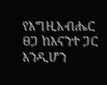የእግዚአብሔር ፀጋ ከእናንተ ጋር እንዲሆን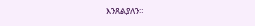እንጸልያለን።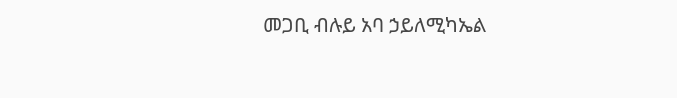መጋቢ ብሉይ አባ ኃይለሚካኤል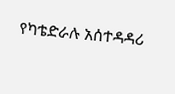የካቴድራሉ አሰተዳዳሪ